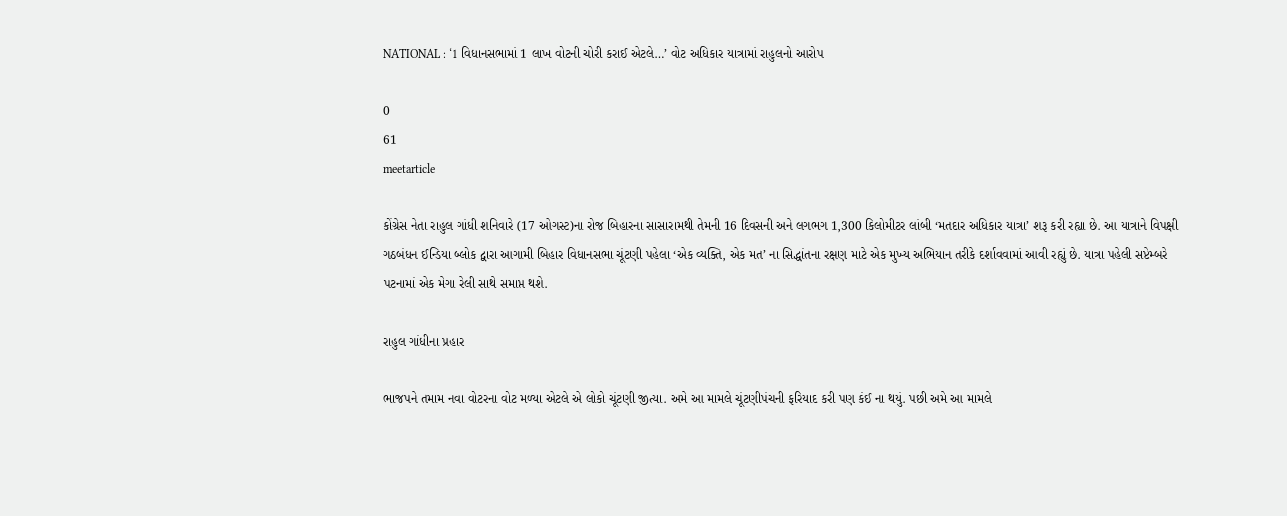NATIONAL : ‘1 વિધાનસભામાં 1 લાખ વોટની ચોરી કરાઈ એટલે…’ વોટ અધિકાર યાત્રામાં રાહુલનો આરોપ

0
61
meetarticle

કોંગ્રેસ નેતા રાહુલ ગાંધી શનિવારે (17 ઓગસ્ટ)ના રોજ બિહારના સાસારામથી તેમની 16 દિવસની અને લગભગ 1,300 કિલોમીટર લાંબી ‘મતદાર અધિકાર યાત્રા’ શરૂ કરી રહ્યા છે. આ યાત્રાને વિપક્ષી ગઠબંધન ઈન્ડિયા બ્લોક દ્વારા આગામી બિહાર વિધાનસભા ચૂંટણી પહેલા ‘એક વ્યક્તિ, એક મત’ ના સિદ્ધાંતના રક્ષણ માટે એક મુખ્ય અભિયાન તરીકે દર્શાવવામાં આવી રહ્યું છે. યાત્રા પહેલી સપ્ટેમ્બરે પટનામાં એક મેગા રેલી સાથે સમાપ્ત થશે.

રાહુલ ગાંધીના પ્રહાર

ભાજપને તમામ નવા વોટરના વોટ મળ્યા એટલે એ લોકો ચૂંટણી જીત્યા. અમે આ મામલે ચૂંટણીપંચની ફરિયાદ કરી પણ કંઈ ના થયું. પછી અમે આ મામલે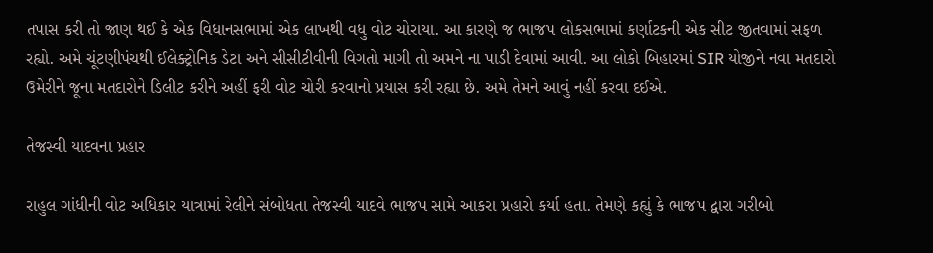તપાસ કરી તો જાણ થઈ કે એક વિધાનસભામાં એક લાખથી વધુ વોટ ચોરાયા. આ કારણે જ ભાજપ લોકસભામાં કર્ણાટકની એક સીટ જીતવામાં સફળ રહ્યો. અમે ચૂંટણીપંચથી ઈલેક્ટ્રોનિક ડેટા અને સીસીટીવીની વિગતો માગી તો અમને ના પાડી દેવામાં આવી. આ લોકો બિહારમાં SIR યોજીને નવા મતદારો ઉમેરીને જૂના મતદારોને ડિલીટ કરીને અહીં ફરી વોટ ચોરી કરવાનો પ્રયાસ કરી રહ્યા છે. અમે તેમને આવું નહીં કરવા દઈએ.

તેજસ્વી યાદવના પ્રહાર

રાહુલ ગાંધીની વોટ અધિકાર યાત્રામાં રેલીને સંબોધતા તેજસ્વી યાદવે ભાજપ સામે આકરા પ્રહારો કર્યા હતા. તેમણે કહ્યું કે ભાજપ દ્વારા ગરીબો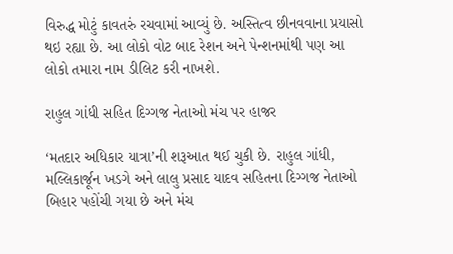વિરુદ્ધ મોટું કાવતરું રચવામાં આવ્યું છે. અસ્તિત્વ છીનવવાના પ્રયાસો થઇ રહ્યા છે. આ લોકો વોટ બાદ રેશન અને પેન્શનમાંથી પણ આ લોકો તમારા નામ ડીલિટ કરી નાખશે.

રાહુલ ગાંધી સહિત દિગ્ગજ નેતાઓ મંચ પર હાજર

‘મતદાર અધિકાર યાત્રા’ની શરૂઆત થઈ ચુકી છે. રાહુલ ગાંધી, મલ્લિકાર્જૂન ખડગે અને લાલુ પ્રસાદ યાદવ સહિતના દિગ્ગજ નેતાઓ બિહાર પહોંચી ગયા છે અને મંચ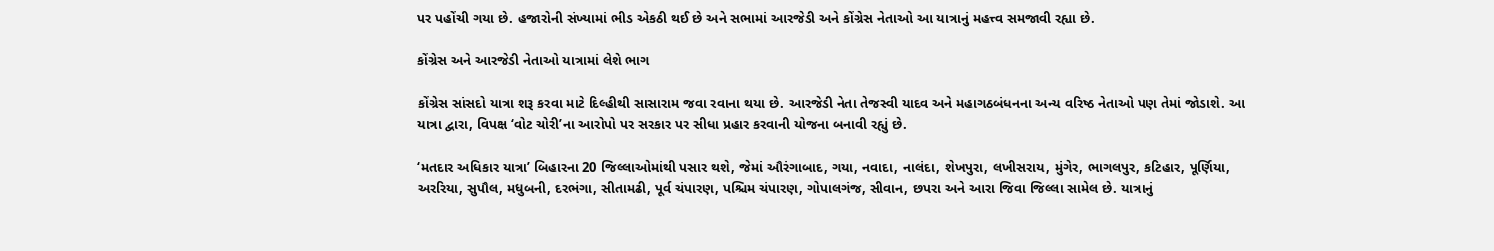પર પહોંચી ગયા છે. હજારોની સંખ્યામાં ભીડ એકઠી થઈ છે અને સભામાં આરજેડી અને કોંગ્રેસ નેતાઓ આ યાત્રાનું મહત્ત્વ સમજાવી રહ્યા છે.

કોંગ્રેસ અને આરજેડી નેતાઓ યાત્રામાં લેશે ભાગ

કોંગ્રેસ સાંસદો યાત્રા શરૂ કરવા માટે દિલ્હીથી સાસારામ જવા રવાના થયા છે. આરજેડી નેતા તેજસ્વી યાદવ અને મહાગઠબંધનના અન્ય વરિષ્ઠ નેતાઓ પણ તેમાં જોડાશે. આ યાત્રા દ્વારા, વિપક્ષ ‘વોટ ચોરી’ના આરોપો પર સરકાર પર સીધા પ્રહાર કરવાની યોજના બનાવી રહ્યું છે.

‘મતદાર અધિકાર યાત્રા’ બિહારના 20 જિલ્લાઓમાંથી પસાર થશે, જેમાં ઔરંગાબાદ, ગયા, નવાદા, નાલંદા, શેખપુરા, લખીસરાય, મુંગેર, ભાગલપુર, કટિહાર, પૂર્ણિયા, અરરિયા, સુપૌલ, મધુબની, દરભંગા, સીતામઢી, પૂર્વ ચંપારણ, પશ્ચિમ ચંપારણ, ગોપાલગંજ, સીવાન, છપરા અને આરા જિવા જિલ્લા સામેલ છે. યાત્રાનું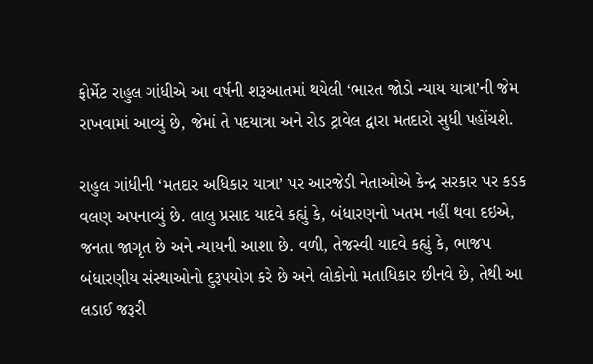ફોર્મેટ રાહુલ ગાંધીએ આ વર્ષની શરૂઆતમાં થયેલી ‘ભારત જોડો ન્યાય યાત્રા’ની જેમ રાખવામાં આવ્યું છે, જેમાં તે પદયાત્રા અને રોડ ટ્રાવેલ દ્વારા મતદારો સુધી પહોંચશે.

રાહુલ ગાંધીની ‘મતદાર અધિકાર યાત્રા’ પર આરજેડી નેતાઓએ કેન્દ્ર સરકાર પર કડક વલણ અપનાવ્યું છે. લાલુ પ્રસાદ યાદવે કહ્યું કે, બંધારણનો ખતમ નહીં થવા દઇએ, જનતા જાગૃત છે અને ન્યાયની આશા છે. વળી, તેજસ્વી યાદવે કહ્યું કે, ભાજપ બંધારણીય સંસ્થાઓનો દુરૂપયોગ કરે છે અને લોકોનો મતાધિકાર છીનવે છે, તેથી આ લડાઈ જરૂરી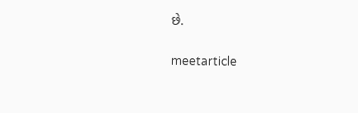છે.

meetarticle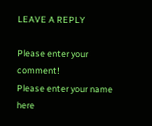LEAVE A REPLY

Please enter your comment!
Please enter your name here